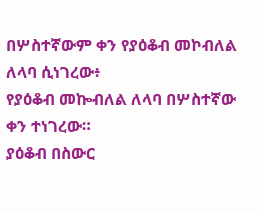በሦስተኛውም ቀን የያዕቆብ መኮብለል ለላባ ሲነገረው፥
የያዕቆብ መኰብለል ለላባ በሦስተኛው ቀን ተነገረው።
ያዕቆብ በስውር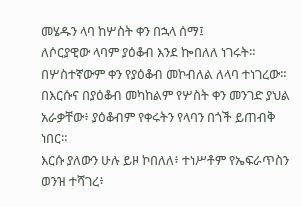መሄዱን ላባ ከሦስት ቀን በኋላ ሰማ፤
ለሶርያዊው ላባም ያዕቆብ እንደ ኰበለለ ነገሩት።
በሦስተኛውም ቀን የያዕቆብ መኮብለል ለላባ ተነገረው።
በእርሱና በያዕቆብ መካከልም የሦስት ቀን መንገድ ያህል አራቃቸው፥ ያዕቆብም የቀሩትን የላባን በጎች ይጠብቅ ነበር።
እርሱ ያለውን ሁሉ ይዞ ኮበለለ፥ ተነሥቶም የኤፍራጥስን ወንዝ ተሻገረ፥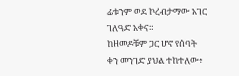ፊቱንም ወደ ኮረብታማው አገር ገለዓድ አቀና።
ከዘመዶቹም ጋር ሆኖ የሰባት ቀን መንገድ ያህል ተከተለው፥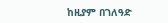ከዚያም በገለዓድ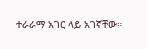ተራራማ አገር ላይ አገኛቸው።